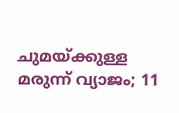ചുമയ്ക്കുള്ള മരുന്ന് വ്യാജം; 11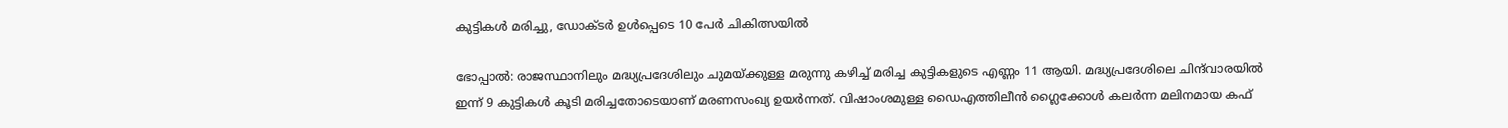കുട്ടികൾ മരിച്ചു, ഡോക്ടർ ഉൾപ്പെടെ 10 പേർ ചികിത്സയിൽ

ഭോപ്പാൽ: രാജസ്ഥാനിലും മദ്ധ്യപ്രദേശിലും ചുമയ്ക്കുള്ള മരുന്നു കഴിച്ച് മരിച്ച കുട്ടികളുടെ എണ്ണം 11 ആയി. മദ്ധ്യപ്രദേശിലെ ചിന്ദ്‌വാരയിൽ ഇന്ന് 9 കുട്ടികൾ കൂടി മരിച്ചതോട‌െയാണ് മരണസംഖ്യ ഉയർന്നത്. വിഷാംശമുള്ള ഡൈഎത്തിലീൻ ഗ്ലൈക്കോൾ കലർന്ന മലിനമായ കഫ്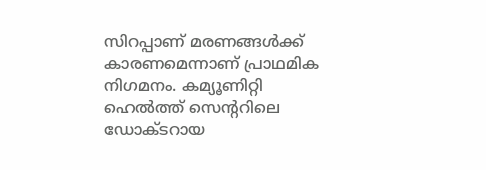സിറപ്പാണ് മരണങ്ങൾക്ക് കാരണമെന്നാണ് പ്രാഥമിക നിഗമനം. കമ്യൂണിറ്റി ഹെൽത്ത് സെന്ററിലെ ഡോക്ടറായ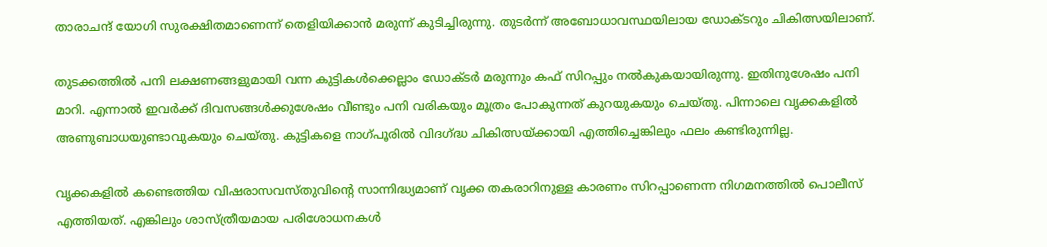താരാചന്ദ് യോഗി സുരക്ഷിതമാണെന്ന് തെളിയിക്കാൻ മരുന്ന് കുടിച്ചിരുന്നു. തുടർന്ന് അബോധാവസ്ഥയിലായ ഡോക്ടറും ചികിത്സയിലാണ്.

തുടക്കത്തിൽ പനി ലക്ഷണങ്ങളുമായി വന്ന കുട്ടികൾക്കെല്ലാം ഡോക്‌ടർ മരുന്നും കഫ് സിറപ്പും നൽകുകയായിരുന്നു. ഇതിനുശേഷം പനി മാറി. എന്നാൽ ഇവർക്ക് ദിവസങ്ങൾക്കുശേഷം വീണ്ടും പനി വരികയും മൂത്രം പോകുന്നത് കുറയുകയും ചെയ്തു. പിന്നാലെ വൃക്കകളിൽ അണുബാധയുണ്ടാവുകയും ചെയ്തു. കുട്ടികളെ നാഗ്പൂരിൽ വിദഗ്ദ്ധ ചികിത്സയ്ക്കായി എത്തിച്ചെങ്കിലും ഫലം കണ്ടിരുന്നില്ല.

വൃക്കകളിൽ കണ്ടെത്തിയ വിഷരാസവസ്തുവിന്റെ സാന്നിദ്ധ്യമാണ് വൃക്ക തകരാറിനുള്ള കാരണം സിറപ്പാണെന്ന നിഗമനത്തിൽ പൊലീസ് എത്തിയത്. എങ്കിലും ശാസ്ത്രീയമായ പരിശോധനകൾ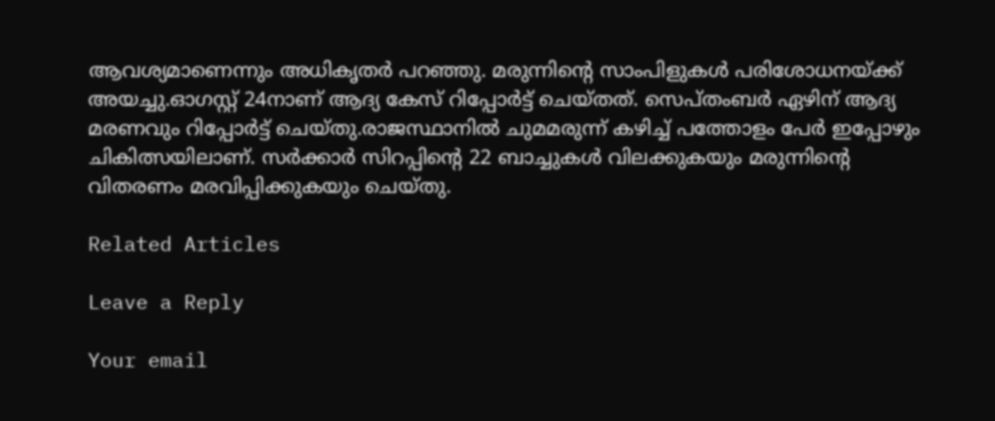ആവശ്യമാണെന്നും അധികൃതർ പറ‌‌ഞ്ഞു. മരുന്നിന്റെ സാംപിളുകൾ പരിശോധനയ്ക്ക് അയച്ചു.ഓഗസ്റ്റ് 24നാണ് ആദ്യ കേസ് റിപ്പോർട്ട് ചെയ്തത്. സെപ്തംബർ ഏഴിന് ആദ്യ മരണവും റിപ്പോർട്ട് ചെയ്തു.രാജസ്ഥാനിൽ ചുമമരുന്ന് കഴിച്ച് പത്തോളം പേർ ഇപ്പോഴും ചികിത്സയിലാണ്. സർക്കാർ സിറപ്പിന്റെ 22 ബാച്ചുകൾ വിലക്കുകയും മരുന്നിന്റെ വിതരണം മരവിപ്പിക്കുകയും ചെയ്തു.

Related Articles

Leave a Reply

Your email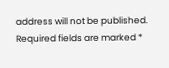address will not be published. Required fields are marked *